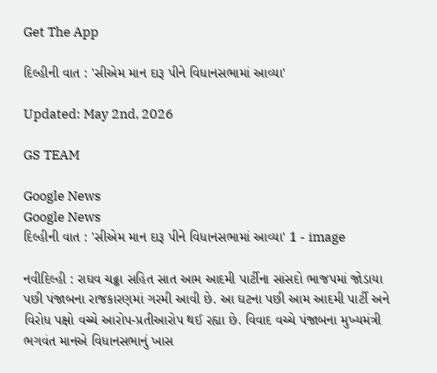Get The App

દિલ્હીની વાત : 'સીએમ માન દારૂ પીને વિધાનસભામાં આવ્યા'

Updated: May 2nd, 2026

GS TEAM

Google News
Google News
દિલ્હીની વાત : 'સીએમ માન દારૂ પીને વિધાનસભામાં આવ્યા' 1 - image

નવીદિલ્હી : રાઘવ ચઢ્ઢા સહિત સાત આમ આદમી પાર્ટીના સાંસદો ભાજપમાં જોડાયા પછી પંજાબના રાજકારણમાં ગરમી આવી છે. આ ઘટના પછી આમ આદમી પાર્ટી અને વિરોધ પક્ષો વચ્ચે આરોપ-પ્રતીઆરોપ થઈ રહ્યા છે. વિવાદ વચ્ચે પંજાબના મુખ્યમંત્રી ભગવંત માનએ વિધાનસભાનું ખાસ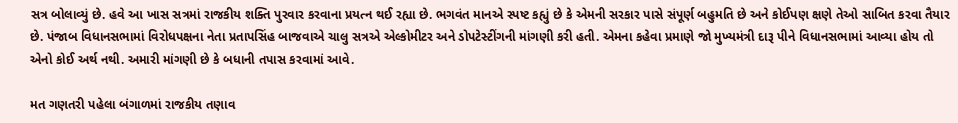સત્ર બોલાવ્યું છે. હવે આ ખાસ સત્રમાં રાજકીય શક્તિ પુરવાર કરવાના પ્રયત્ન થઈ રહ્યા છે. ભગવંત માનએ સ્પષ્ટ કહ્યું છે કે એમની સરકાર પાસે સંપૂર્ણ બહુમતિ છે અને કોઈપણ ક્ષણે તેઓ સાબિત કરવા તૈયાર છે. પંજાબ વિધાનસભામાં વિરોધપક્ષના નેતા પ્રતાપસિંહ બાજવાએ ચાલુ સત્રએ એલ્કોમીટર અને ડોપટેસ્ટીંગની માંગણી કરી હતી. એમના કહેવા પ્રમાણે જો મુખ્યમંત્રી દારૂ પીને વિધાનસભામાં આવ્યા હોય તો એનો કોઈ અર્થ નથી. અમારી માંગણી છે કે બધાની તપાસ કરવામાં આવે.

મત ગણતરી પહેલા બંગાળમાં રાજકીય તણાવ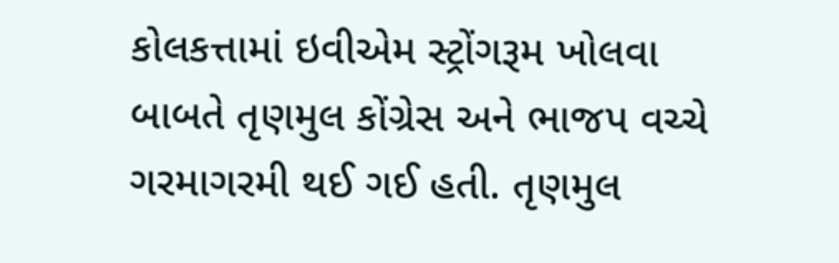કોલકત્તામાં ઇવીએમ સ્ટ્રોંગરૂમ ખોલવા બાબતે તૃણમુલ કોંગ્રેસ અને ભાજપ વચ્ચે ગરમાગરમી થઈ ગઈ હતી. તૃણમુલ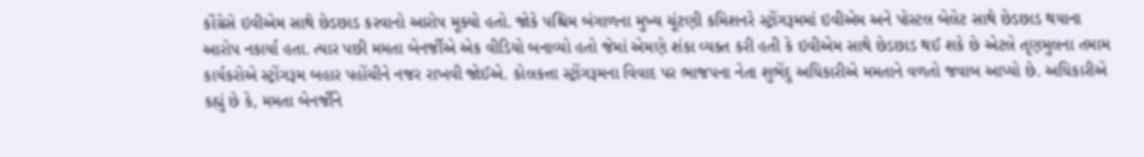કોંગ્રેસે ઇવીએમ સાથે છેડછાડ કરવાનો આરોપ મૂક્યો હતો. જોકે પશ્ચિમ બંગાળના મુખ્ય ચૂંટણી કમિશનરે સ્ટ્રોંગરૂમમાં ઇવીએમ અને પોસ્ટલ બેલેટ સાથે છેડછાડ થયાના આરોપ નકાર્યા હતા. ત્યાર પછી મમતા બેનર્જીએ એક વીડિયો બનાવ્યો હતો જેમાં એમણે શંકા વ્યક્ત કરી હતી કે ઇવીએમ સાથે છેડછાડ થઈ શકે છે એટલે તૃણમુલના તમામ કાર્યકરોએ સ્ટ્રોંગરૂમ બહાર પહોંચીને નજર રાખવી જોઈએ. કોલકત્તા સ્ટ્રોંગરૂમના વિવાદ પર ભાજપના નેતા શુભેંદુ અધિકારીએ મમતાને વળતો જવાબ આપ્યો છે. અધિકારીએ કહ્યું છે કે, મમતા બેનર્જીને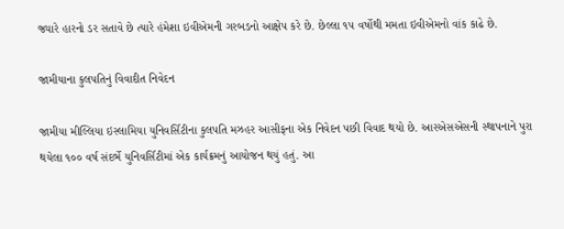જ્યારે હારનો ડર સતાવે છે ત્યારે હંમેશા ઇવીએમની ગરબડનો આક્ષેપ કરે છે. છેલ્લા ૧૫ વર્ષોથી મમતા ઇવીએમનો વાંક કાઢે છે.

જામીયાના કુલપતિનું વિવાદીત નિવેદન

જામીયા મીલ્લિયા ઇસ્લામિયા યુનિવર્સિટીના કુલપતિ મઝહર આસીફના એક નિવેદન પછી વિવાદ થયો છે. આરએસએસની સ્થાપનાને પુરા થયેલા ૧૦૦ વર્ષ સંદર્ભે યુનિવર્સિટીમાં એક કાર્યક્રમનું આયોજન થયું હતું. આ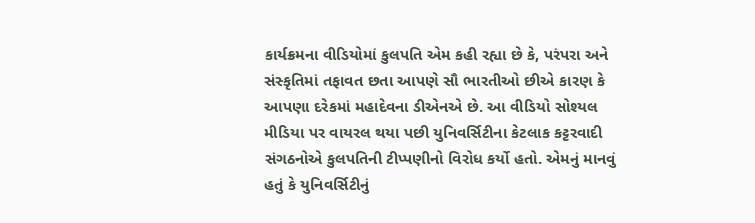કાર્યક્રમના વીડિયોમાં કુલપતિ એમ કહી રહ્યા છે કે, પરંપરા અને સંસ્કૃતિમાં તફાવત છતા આપણે સૌ ભારતીઓ છીએ કારણ કે આપણા દરેકમાં મહાદેવના ડીએનએ છે. આ વીડિયો સોશ્યલ મીડિયા પર વાયરલ થયા પછી યુનિવર્સિટીના કેટલાક કટ્ટરવાદી સંગઠનોએ કુલપતિની ટીપ્પણીનો વિરોધ કર્યો હતો. એમનું માનવું હતું કે યુનિવર્સિટીનું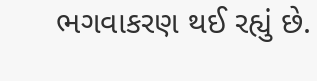ભગવાકરણ થઈ રહ્યું છે.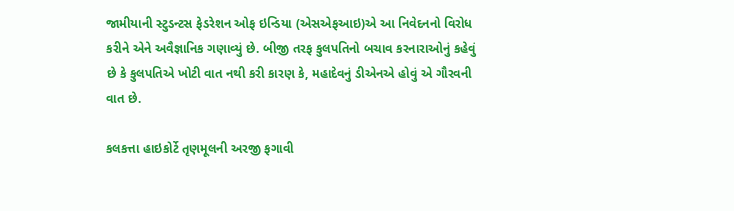જામીયાની સ્ટુડન્ટસ ફેડરેશન ઓફ ઇન્ડિયા (એસએફઆઇ)એ આ નિવેદનનો વિરોધ કરીને એને અવૈજ્ઞાનિક ગણાવ્યું છે. બીજી તરફ કુલપતિનો બચાવ કરનારાઓનું કહેવું છે કે કુલપતિએ ખોટી વાત નથી કરી કારણ કે, મહાદેવનું ડીએનએ હોવું એ ગૌરવની વાત છે.

કલકત્તા હાઇકોર્ટે તૃણમૂલની અરજી ફગાવી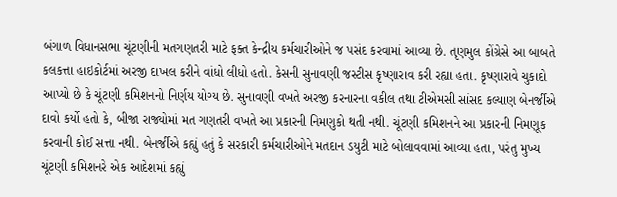બંગાળ વિધાનસભા ચૂંટણીની મતગણતરી માટે ફક્ત કેન્દ્રીય કર્મચારીઓને જ પસંદ કરવામાં આવ્યા છે. તૃણમુલ કોંગ્રેસે આ બાબતે કલકત્તા હાઇકોર્ટમાં અરજી દાખલ કરીને વાંધો લીધો હતો. કેસની સુનાવણી જસ્ટીસ કૃષ્ણારાવ કરી રહ્યા હતા. કૃષ્ણારાવે ચુકાદો આપ્યો છે કે ચૂંટણી કમિશનનો નિર્ણય યોગ્ય છે. સુનાવણી વખતે અરજી કરનારના વકીલ તથા ટીએમસી સાંસદ કલ્યાણ બેનર્જીએ દાવો કર્યો હતો કે, બીજા રાજ્યોમાં મત ગણતરી વખતે આ પ્રકારની નિમણુકો થતી નથી. ચૂંટણી કમિશનને આ પ્રકારની નિમણૂક કરવાની કોઈ સત્તા નથી. બેનર્જીએ કહ્યું હતું કે સરકારી કર્મચારીઓને મતદાન ડયુટી માટે બોલાવવામાં આવ્યા હતા, પરંતુ મુખ્ય ચૂંટણી કમિશનરે એક આદેશમાં કહ્યું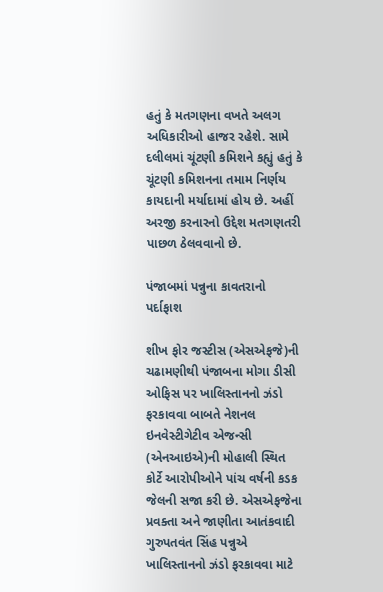હતું કે મતગણના વખતે અલગ અધિકારીઓ હાજર રહેશે. સામે દલીલમાં ચૂંટણી કમિશને કહ્યું હતું કે ચૂંટણી કમિશનના તમામ નિર્ણય કાયદાની મર્યાદામાં હોય છે. અહીં અરજી કરનારનો ઉદ્દેશ મતગણતરી પાછળ ઠેલવવાનો છે.

પંજાબમાં પન્નુના કાવતરાનો પર્દાફાશ

શીખ ફોર જસ્ટીસ (એસએફજે)ની ચઢામણીથી પંજાબના મોગા ડીસી ઓફિસ પર ખાલિસ્તાનનો ઝંડો ફરકાવવા બાબતે નેશનલ ઇનવેસ્ટીગેટીવ એજન્સી (એનઆઇએ)ની મોહાલી સ્થિત કોર્ટે આરોપીઓને પાંચ વર્ષની કડક જેલની સજા કરી છે. એસએફજેના પ્રવક્તા અને જાણીતા આતંકવાદી ગુરુપતવંત સિંહ પન્નુએ ખાલિસ્તાનનો ઝંડો ફરકાવવા માટે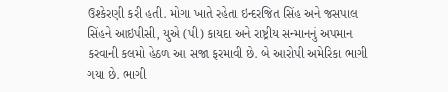ઉશ્કેરણી કરી હતી. મોગા ખાતે રહેતા ઇન્દરજિત સિંહ અને જસપાલ સિંહને આઇપીસી, યુએ (પી) કાયદા અને રાષ્ટ્રીય સન્માનનું અપમાન કરવાની કલમો હેઠળ આ સજા ફરમાવી છે. બે આરોપી અમેરિકા ભાગી ગયા છે. ભાગી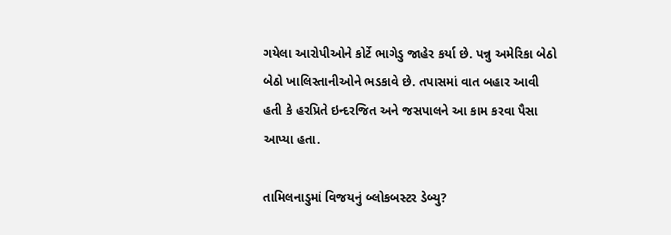ગયેલા આરોપીઓને કોર્ટે ભાગેડુ જાહેર કર્યા છે. પન્નુ અમેરિકા બેઠો બેઠો ખાલિસ્તાનીઓને ભડકાવે છે. તપાસમાં વાત બહાર આવી હતી કે હરપ્રિતે ઇન્દરજિત અને જસપાલને આ કામ કરવા પૈસા આપ્યા હતા.

તામિલનાડુમાં વિજયનું બ્લોકબસ્ટર ડેબ્યુ?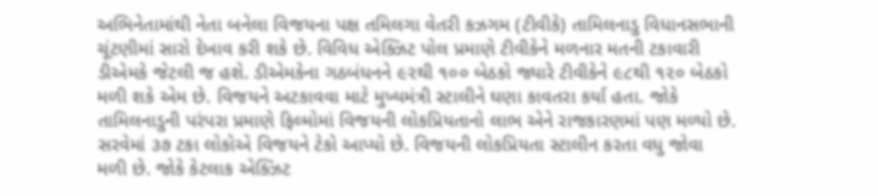અભિનેતામાંથી નેતા બનેલા વિજયના પક્ષ તમિલગા વેતરી કઝગમ (ટીવીકે) તામિલનાડુ વિધાનસભાની ચૂંટણીમાં સારો દેખાવ કરી શકે છે. વિવિધ એક્ઝિટ પોલ પ્રમાણે ટીવીકેને મળનાર મતની ટકાવારી ડીએમકે જેટલી જ હશે. ડીએમકેના ગઠબંધનને ૯૨થી ૧૦૦ બેઠકો જ્યારે ટીવીકેને ૯૮થી ૧૨૦ બેઠકો મળી શકે એમ છે. વિજયને અટકાવવા માટે મુખ્યમંત્રી સ્ટાલીને ઘણા કાવતરા કર્યા હતા. જોકે તામિલનાડુની પરંપરા પ્રમાણે ફિલ્મોમાં વિજયની લોકપ્રિયતાનો લાભ એને રાજકારણમાં પણ મળ્યો છે. સરવેમાં ૩૭ ટકા લોકોએ વિજયને ટેકો આપ્યો છે. વિજયની લોકપ્રિયતા સ્ટાલીન કરતા વધુ જોવા મળી છે. જોકે કેટલાક એક્ઝિટ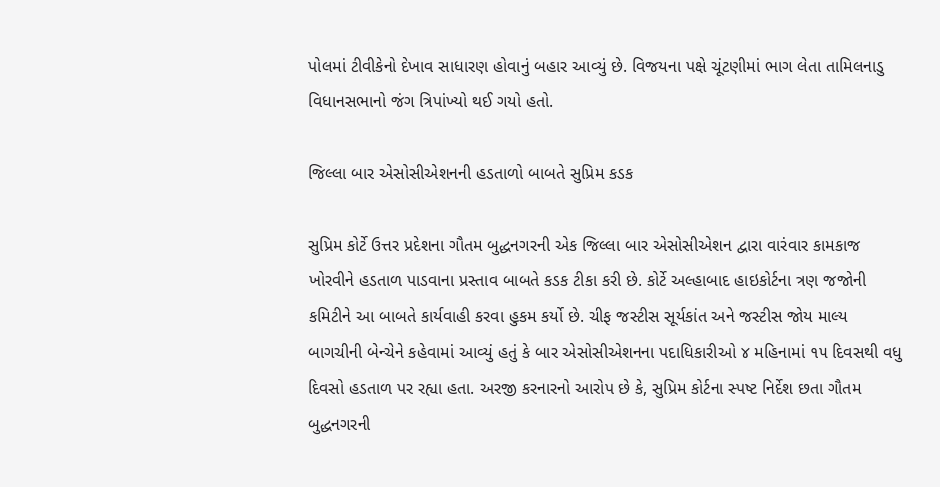પોલમાં ટીવીકેનો દેખાવ સાધારણ હોવાનું બહાર આવ્યું છે. વિજયના પક્ષે ચૂંટણીમાં ભાગ લેતા તામિલનાડુ વિધાનસભાનો જંગ ત્રિપાંખ્યો થઈ ગયો હતો.

જિલ્લા બાર એસોસીએશનની હડતાળો બાબતે સુપ્રિમ કડક

સુપ્રિમ કોર્ટે ઉત્તર પ્રદેશના ગૌતમ બુદ્ધનગરની એક જિલ્લા બાર એસોસીએશન દ્વારા વારંવાર કામકાજ ખોરવીને હડતાળ પાડવાના પ્રસ્તાવ બાબતે કડક ટીકા કરી છે. કોર્ટે અલ્હાબાદ હાઇકોર્ટના ત્રણ જજોની કમિટીને આ બાબતે કાર્યવાહી કરવા હુકમ કર્યો છે. ચીફ જસ્ટીસ સૂર્યકાંત અને જસ્ટીસ જોય માલ્ય બાગચીની બેન્ચેને કહેવામાં આવ્યું હતું કે બાર એસોસીએશનના પદાધિકારીઓ ૪ મહિનામાં ૧૫ દિવસથી વધુ દિવસો હડતાળ પર રહ્યા હતા. અરજી કરનારનો આરોપ છે કે, સુપ્રિમ કોર્ટના સ્પષ્ટ નિર્દેશ છતા ગૌતમ બુદ્ધનગરની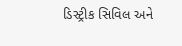ડિસ્ટ્રીક સિવિલ અને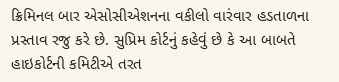ક્રિમિનલ બાર એસોસીએશનના વકીલો વારંવાર હડતાળના પ્રસ્તાવ રજુ કરે છે. સુપ્રિમ કોર્ટનું કહેવું છે કે આ બાબતે હાઇકોર્ટની કમિટીએ તરત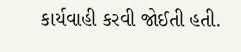કાર્યવાહી કરવી જોઈતી હતી.